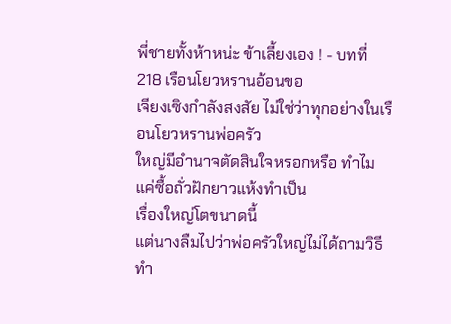พี่ชายทั้งห้าหน่ะ ข้าเลี้ยงเอง ! - บทที่ 218 เรือนโยวหรานอ้อนขอ
เจียงเซิงกำลังสงสัย ไม่ใช่ว่าทุกอย่างในเรือนโยวหรานพ่อครัว
ใหญ่มีอำนาจตัดสินใจหรอกหรือ ทำไมแค่ซื้อถั่วฝักยาวแห้งทำเป็น
เรื่องใหญ่โตขนาดนี้
แต่นางลืมไปว่าพ่อครัวใหญ่ไม่ได้ถามวิธีทำ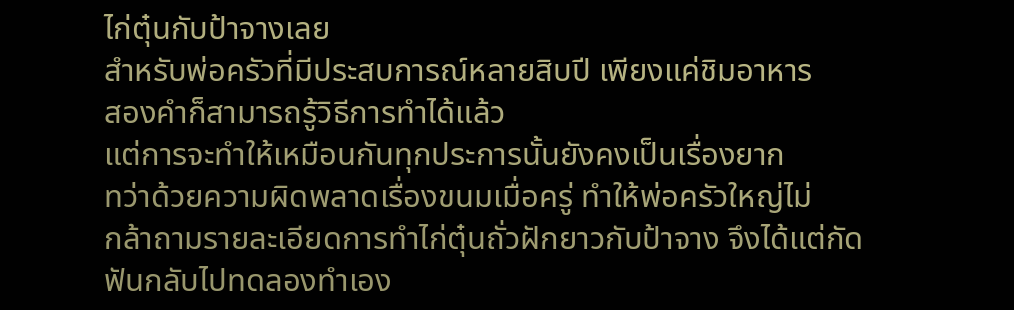ไก่ตุ๋นกับป้าจางเลย
สำหรับพ่อครัวที่มีประสบการณ์หลายสิบปี เพียงแค่ชิมอาหาร
สองคำก็สามารถรู้วิธีการทำได้แล้ว
แต่การจะทำให้เหมือนกันทุกประการนั้นยังคงเป็นเรื่องยาก
ทว่าด้วยความผิดพลาดเรื่องขนมเมื่อครู่ ทำให้พ่อครัวใหญ่ไม่
กล้าถามรายละเอียดการทำไก่ตุ๋นถั่วฝักยาวกับป้าจาง จึงได้แต่กัด
ฟันกลับไปทดลองทำเอง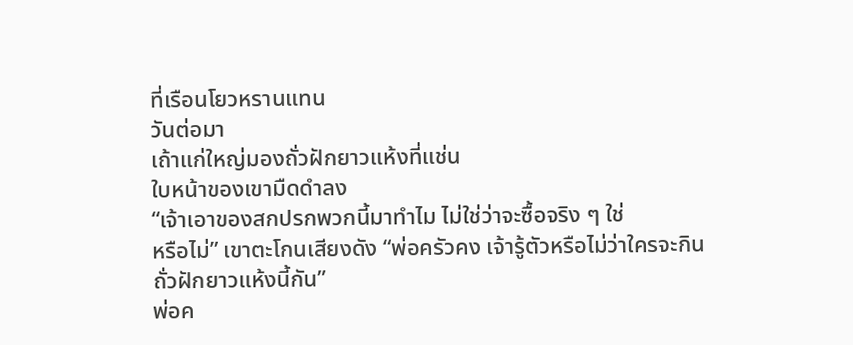ที่เรือนโยวหรานแทน
วันต่อมา
เถ้าแก่ใหญ่มองถั่วฝักยาวแห้งที่แช่น
ใบหน้าของเขามืดดำลง
“เจ้าเอาของสกปรกพวกนี้มาทำไม ไม่ใช่ว่าจะซื้อจริง ๆ ใช่
หรือไม่” เขาตะโกนเสียงดัง “พ่อครัวคง เจ้ารู้ตัวหรือไม่ว่าใครจะกิน
ถั่วฝักยาวแห้งนี้กัน”
พ่อค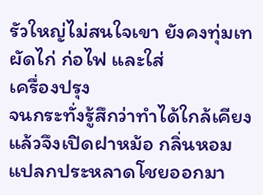รัวใหญ่ไม่สนใจเขา ยังคงทุ่มเทผัดไก่ ก่อไฟ และใส่
เครื่องปรุง
จนกระทั่งรู้สึกว่าทำได้ใกล้เคียงแล้วจึงเปิดฝาหม้อ กลิ่นหอม
แปลกประหลาดโชยออกมา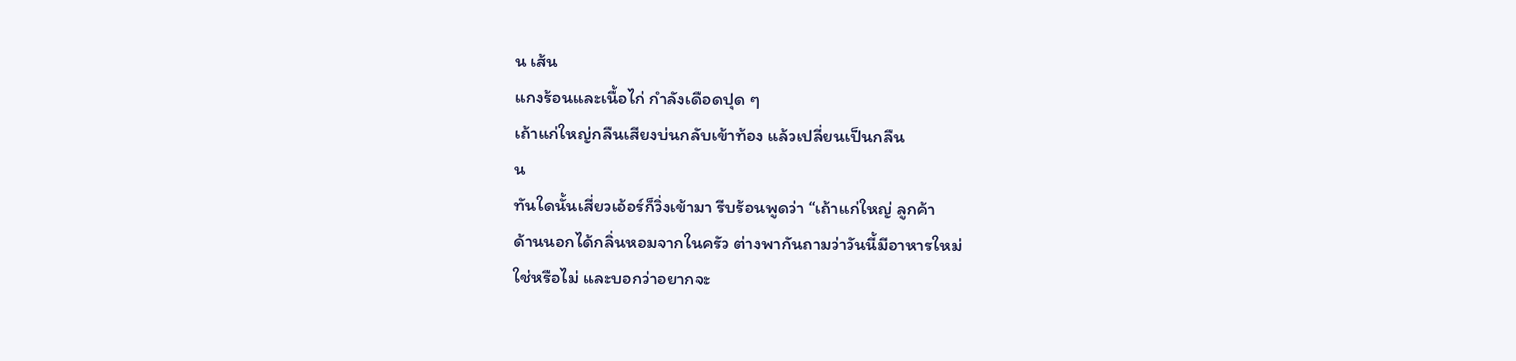น เส้น
แกงร้อนและเนื้อไก่ กำลังเดือดปุด ๆ
เถ้าแก่ใหญ่กลืนเสียงบ่นกลับเข้าท้อง แล้วเปลี่ยนเป็นกลืน
น
ทันใดนั้นเสี่ยวเอ้อร์ก็วิ่งเข้ามา รีบร้อนพูดว่า “เถ้าแก่ใหญ่ ลูกค้า
ด้านนอกได้กลิ่นหอมจากในครัว ต่างพากันถามว่าวันนี้มีอาหารใหม่
ใช่หรือไม่ และบอกว่าอยากจะ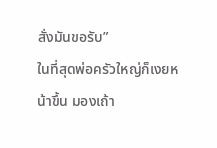สั่งมันขอรับ”
ในที่สุดพ่อครัวใหญ่ก็เงยหน้าขึ้น มองเถ้า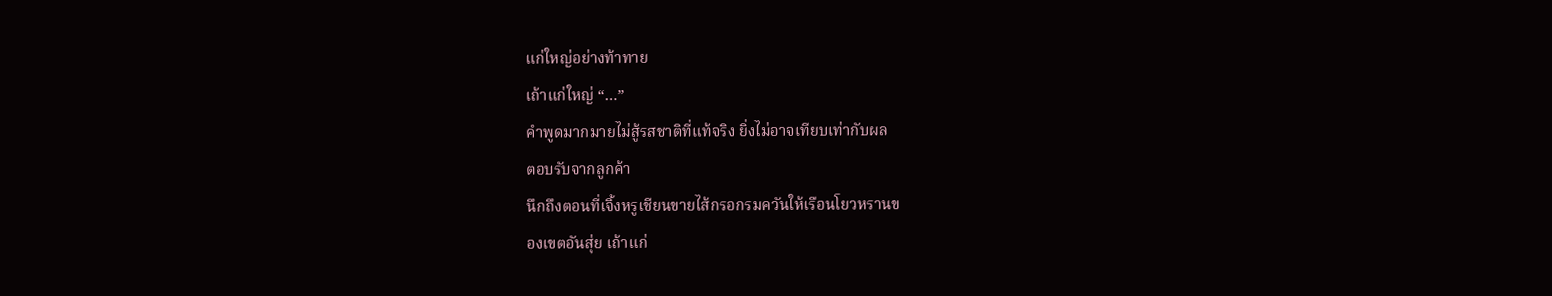แก่ใหญ่อย่างท้าทาย
เถ้าแก่ใหญ่ “…”
คำพูดมากมายไม่สู้รสชาติที่แท้จริง ยิ่งไม่อาจเทียบเท่ากับผล
ตอบรับจากลูกค้า
นึกถึงตอนที่เจิ้งหรูเชียนขายไส้กรอกรมควันให้เรือนโยวหรานข
องเขตอันสุ่ย เถ้าแก่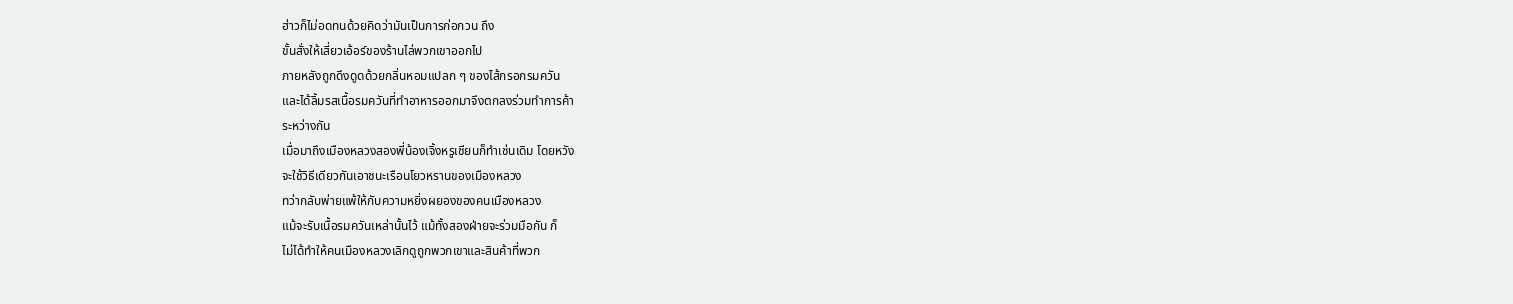ฮ่าวก็ไม่อดทนด้วยคิดว่ามันเป็นการก่อกวน ถึง
ขั้นสั่งให้เสี่ยวเอ้อร์ของร้านไล่พวกเขาออกไป
ภายหลังถูกดึงดูดด้วยกลิ่นหอมแปลก ๆ ของไส้กรอกรมควัน
และได้ลิ้มรสเนื้อรมควันที่ทำอาหารออกมาจึงตกลงร่วมทำการค้า
ระหว่างกัน
เมื่อมาถึงเมืองหลวงสองพี่น้องเจิ้งหรูเชียนก็ทำเช่นเดิม โดยหวัง
จะใช้วิธีเดียวกันเอาชนะเรือนโยวหรานของเมืองหลวง
ทว่ากลับพ่ายแพ้ให้กับความหยิ่งผยองของคนเมืองหลวง
แม้จะรับเนื้อรมควันเหล่านั้นไว้ แม้ทั้งสองฝ่ายจะร่วมมือกัน ก็
ไม่ได้ทำให้คนเมืองหลวงเลิกดูถูกพวกเขาและสินค้าที่พวก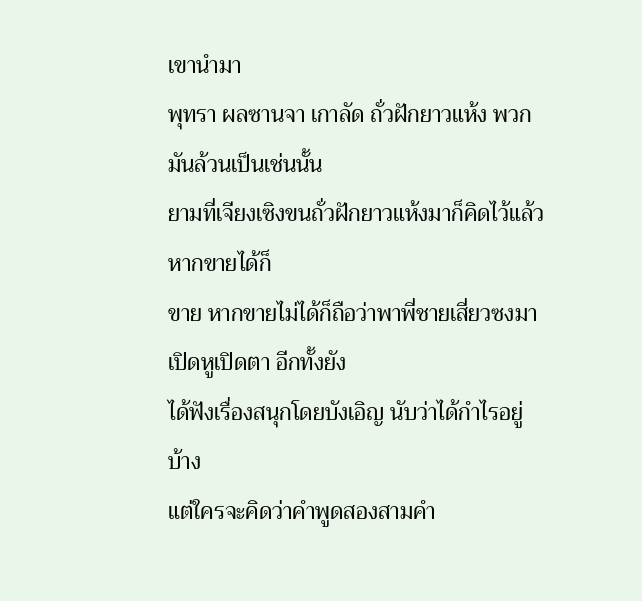เขานำมา
พุทรา ผลซานจา เกาลัด ถั่วฝักยาวแห้ง พวกมันล้วนเป็นเช่นนั้น
ยามที่เจียงเซิงขนถั่วฝักยาวแห้งมาก็คิดไว้แล้ว หากขายได้ก็
ขาย หากขายไม่ได้ก็ถือว่าพาพี่ชายเสี่ยวซงมาเปิดหูเปิดตา อีกทั้งยัง
ได้ฟังเรื่องสนุกโดยบังเอิญ นับว่าได้กำไรอยู่บ้าง
แต่ใครจะคิดว่าคำพูดสองสามคำ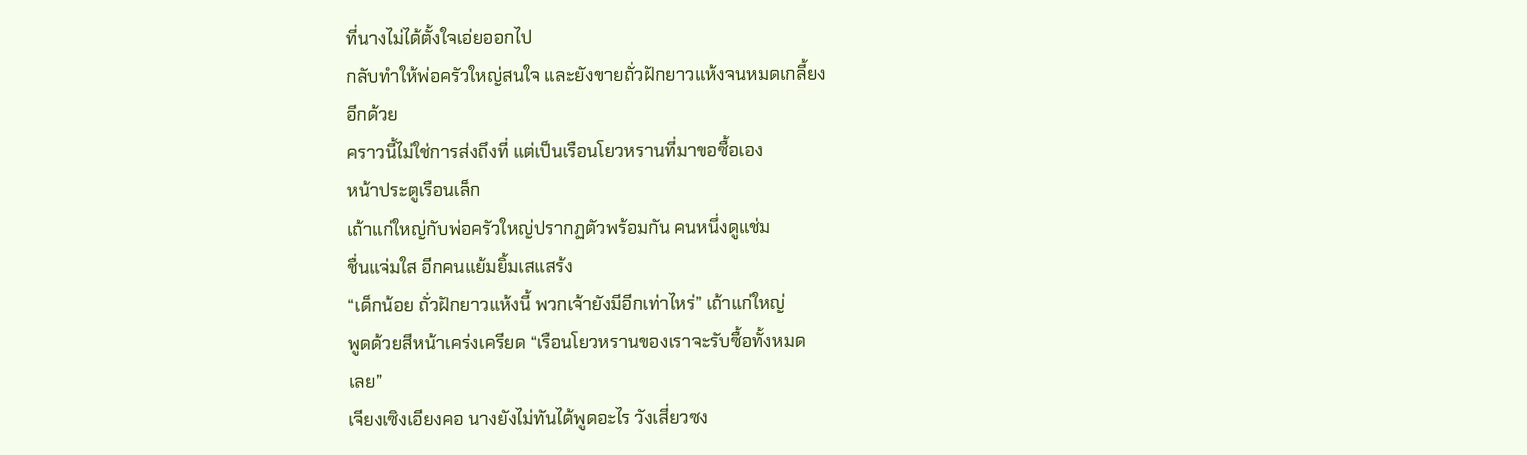ที่นางไม่ได้ตั้งใจเอ่ยออกไป
กลับทำให้พ่อครัวใหญ่สนใจ และยังขายถั่วฝักยาวแห้งจนหมดเกลี้ยง
อีกด้วย
คราวนี้ไม่ใช่การส่งถึงที่ แต่เป็นเรือนโยวหรานที่มาขอซื้อเอง
หน้าประตูเรือนเล็ก
เถ้าแก่ใหญ่กับพ่อครัวใหญ่ปรากฏตัวพร้อมกัน คนหนึ่งดูแช่ม
ชื่นแจ่มใส อีกคนแย้มยิ้มเสแสร้ง
“เด็กน้อย ถั่วฝักยาวแห้งนี้ พวกเจ้ายังมีอีกเท่าไหร่” เถ้าแก่ใหญ่
พูดด้วยสีหน้าเคร่งเครียด “เรือนโยวหรานของเราจะรับซื้อทั้งหมด
เลย”
เจียงเซิงเอียงคอ นางยังไม่ทันได้พูดอะไร วังเสี่ยวซง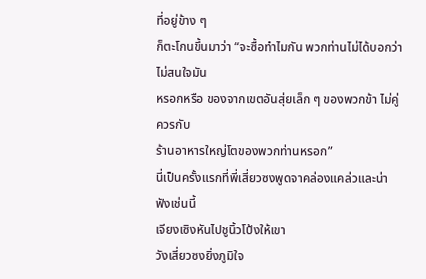ที่อยู่ข้าง ๆ
ก็ตะโกนขึ้นมาว่า “จะซื้อทำไมกัน พวกท่านไม่ได้บอกว่าไม่สนใจมัน
หรอกหรือ ของจากเขตอันสุ่ยเล็ก ๆ ของพวกข้า ไม่คู่ควรกับ
ร้านอาหารใหญ่โตของพวกท่านหรอก”
นี่เป็นครั้งแรกที่พี่เสี่ยวซงพูดจาคล่องแคล่วและน่าฟังเช่นนี้
เจียงเซิงหันไปชูนิ้วโป้งให้เขา
วังเสี่ยวซงยิ่งภูมิใจ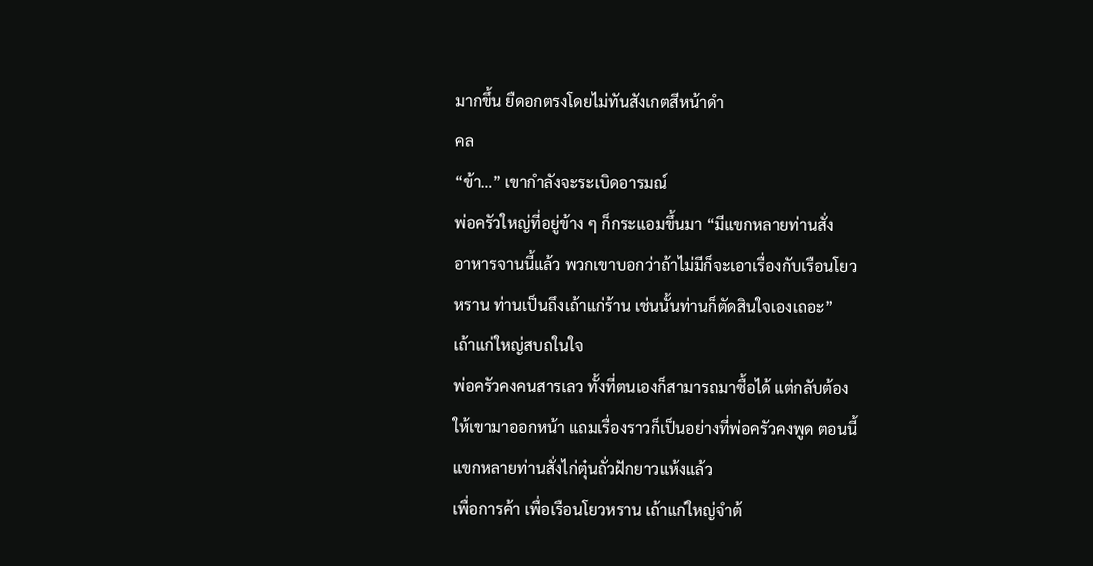มากขึ้น ยืดอกตรงโดยไม่ทันสังเกตสีหน้าดำ
คล
“ข้า…” เขากำลังจะระเบิดอารมณ์
พ่อครัวใหญ่ที่อยู่ข้าง ๆ ก็กระแอมขึ้นมา “มีแขกหลายท่านสั่ง
อาหารจานนี้แล้ว พวกเขาบอกว่าถ้าไม่มีก็จะเอาเรื่องกับเรือนโยว
หราน ท่านเป็นถึงเถ้าแก่ร้าน เช่นนั้นท่านก็ตัดสินใจเองเถอะ”
เถ้าแก่ใหญ่สบถในใจ
พ่อครัวคงคนสารเลว ทั้งที่ตนเองก็สามารถมาซื้อได้ แต่กลับต้อง
ให้เขามาออกหน้า แถมเรื่องราวก็เป็นอย่างที่พ่อครัวคงพูด ตอนนี้
แขกหลายท่านสั่งไก่ตุ๋นถั่วฝักยาวแห้งแล้ว
เพื่อการค้า เพื่อเรือนโยวหราน เถ้าแก่ใหญ่จำต้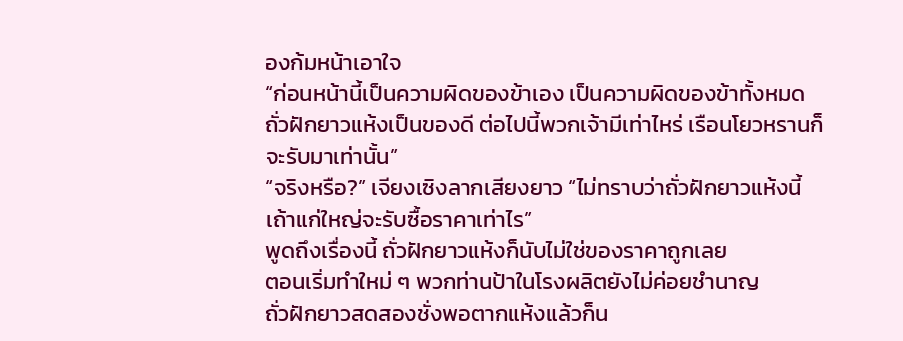องก้มหน้าเอาใจ
“ก่อนหน้านี้เป็นความผิดของข้าเอง เป็นความผิดของข้าทั้งหมด
ถั่วฝักยาวแห้งเป็นของดี ต่อไปนี้พวกเจ้ามีเท่าไหร่ เรือนโยวหรานก็
จะรับมาเท่านั้น”
“จริงหรือ?” เจียงเซิงลากเสียงยาว “ไม่ทราบว่าถั่วฝักยาวแห้งนี้
เถ้าแก่ใหญ่จะรับซื้อราคาเท่าไร”
พูดถึงเรื่องนี้ ถั่วฝักยาวแห้งก็นับไม่ใช่ของราคาถูกเลย
ตอนเริ่มทำใหม่ ๆ พวกท่านป้าในโรงผลิตยังไม่ค่อยชำนาญ
ถั่วฝักยาวสดสองชั่งพอตากแห้งแล้วก็น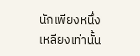นักเพียงหนึ่งเหลียงเท่านั้น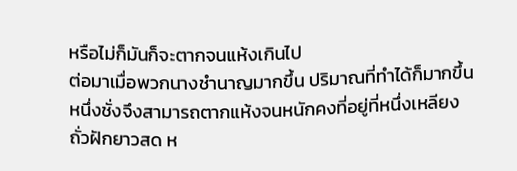หรือไม่ก็มันก็จะตากจนแห้งเกินไป
ต่อมาเมื่อพวกนางชำนาญมากขึ้น ปริมาณที่ทำได้ก็มากขึ้น
หนึ่งชั่งจึงสามารถตากแห้งจนหนักคงที่อยู่ที่หนึ่งเหลียง
ถั่วฝักยาวสด ห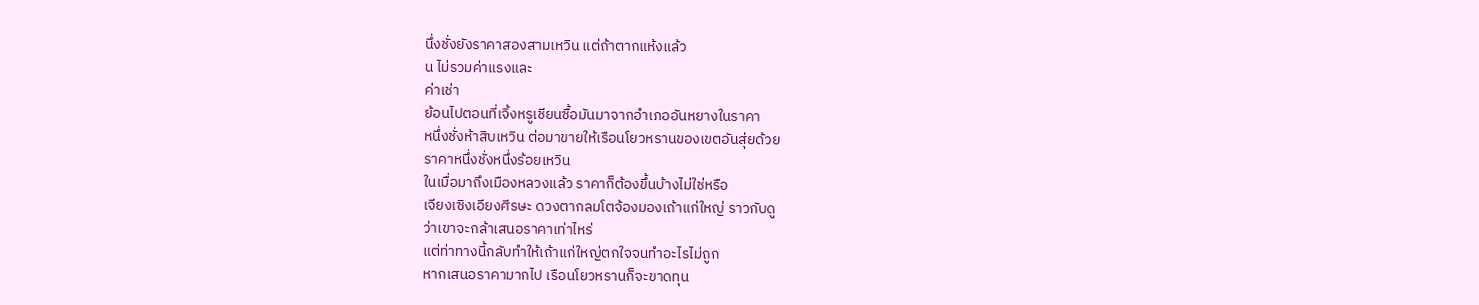นึ่งชั่งยังราคาสองสามเหวิน แต่ถ้าตากแห้งแล้ว
น ไม่รวมค่าแรงและ
ค่าเช่า
ย้อนไปตอนที่เจิ้งหรูเชียนซื้อมันมาจากอำเภออันหยางในราคา
หนึ่งชั่งห้าสิบเหวิน ต่อมาขายให้เรือนโยวหรานของเขตอันสุ่ยด้วย
ราคาหนึ่งชั่งหนึ่งร้อยเหวิน
ในเมื่อมาถึงเมืองหลวงแล้ว ราคาก็ต้องขึ้นบ้างไม่ใช่หรือ
เจียงเซิงเอียงศีรษะ ดวงตากลมโตจ้องมองเถ้าแก่ใหญ่ ราวกับดู
ว่าเขาจะกล้าเสนอราคาเท่าไหร่
แต่ท่าทางนี้กลับทำให้เถ้าแก่ใหญ่ตกใจจนทำอะไรไม่ถูก
หากเสนอราคามากไป เรือนโยวหรานก็จะขาดทุน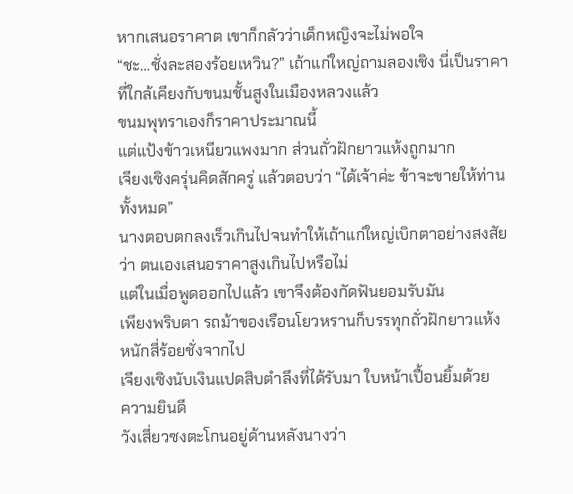หากเสนอราคาต เขาก็กลัวว่าเด็กหญิงจะไม่พอใจ
“ชะ…ชั่งละสองร้อยเหวิน?” เถ้าแก่ใหญ่ถามลองเชิง นี่เป็นราคา
ที่ใกล้เคียงกับขนมชั้นสูงในเมืองหลวงแล้ว
ขนมพุทราเองก็ราคาประมาณนี้
แต่แป้งข้าวเหนียวแพงมาก ส่วนถั่วฝักยาวแห้งถูกมาก
เจียงเซิงครุ่นคิดสักครู่ แล้วตอบว่า “ได้เจ้าค่ะ ข้าจะขายให้ท่าน
ทั้งหมด”
นางตอบตกลงเร็วเกินไปจนทำให้เถ้าแก่ใหญ่เบิกตาอย่างสงสัย
ว่า ตนเองเสนอราคาสูงเกินไปหรือไม่
แต่ในเมื่อพูดออกไปแล้ว เขาจึงต้องกัดฟันยอมรับมัน
เพียงพริบตา รถม้าของเรือนโยวหรานก็บรรทุกถั่วฝักยาวแห้ง
หนักสี่ร้อยชั่งจากไป
เจียงเซิงนับเงินแปดสิบตำลึงที่ได้รับมา ใบหน้าเปื้อนยิ้มด้วย
ความยินดี
วังเสี่ยวซงตะโกนอยู่ด้านหลังนางว่า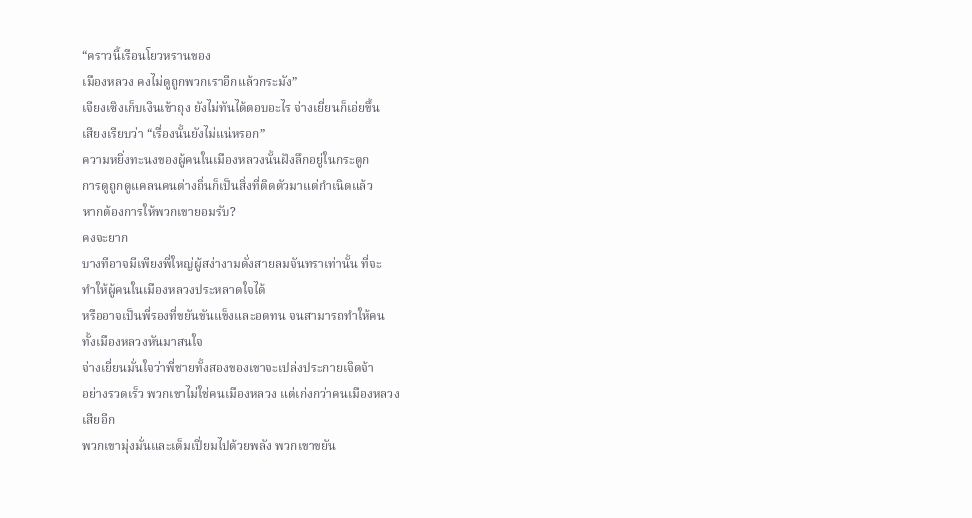“คราวนี้เรือนโยวหรานของ
เมืองหลวง คงไม่ดูถูกพวกเราอีกแล้วกระมัง”
เจียงเซิงเก็บเงินเข้าถุง ยังไม่ทันได้ตอบอะไร จ่างเยี่ยนก็เอ่ยขึ้น
เสียงเรียบว่า “เรื่องนั้นยังไม่แน่หรอก”
ความหยิ่งทะนงของผู้คนในเมืองหลวงนั้นฝังลึกอยู่ในกระดูก
การดูถูกดูแคลนคนต่างถิ่นก็เป็นสิ่งที่ติดตัวมาแต่กำเนิดแล้ว
หากต้องการให้พวกเขายอมรับ?
คงจะยาก
บางทีอาจมีเพียงพี่ใหญ่ผู้สง่างามดั่งสายลมจันทราเท่านั้น ที่จะ
ทำให้ผู้คนในเมืองหลวงประหลาดใจได้
หรืออาจเป็นพี่รองที่ขยันขันแข็งและอดทน จนสามารถทำให้คน
ทั้งเมืองหลวงหันมาสนใจ
จ่างเยี่ยนมั่นใจว่าพี่ชายทั้งสองของเขาจะเปล่งประกายเจิดจ้า
อย่างรวดเร็ว พวกเขาไม่ใช่คนเมืองหลวง แต่เก่งกว่าคนเมืองหลวง
เสียอีก
พวกเขามุ่งมั่นและเต็มเปี่ยมไปด้วยพลัง พวกเขาขยัน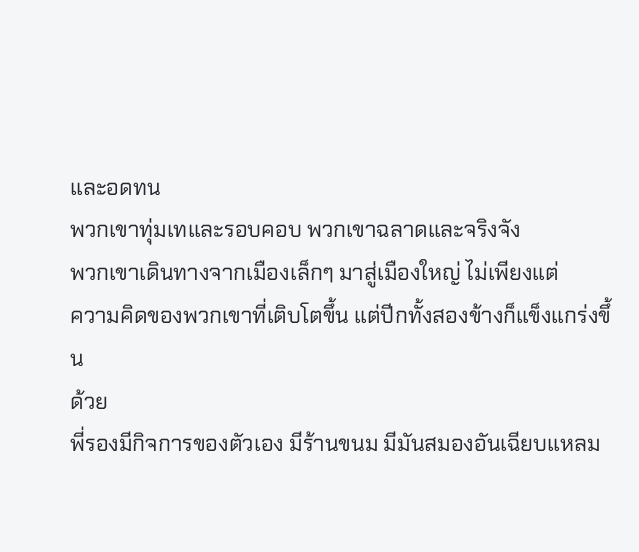และอดทน
พวกเขาทุ่มเทและรอบคอบ พวกเขาฉลาดและจริงจัง
พวกเขาเดินทางจากเมืองเล็กๆ มาสู่เมืองใหญ่ ไม่เพียงแต่
ความคิดของพวกเขาที่เติบโตขึ้น แต่ปีกทั้งสองข้างก็แข็งแกร่งขึ้น
ด้วย
พี่รองมีกิจการของตัวเอง มีร้านขนม มีมันสมองอันเฉียบแหลม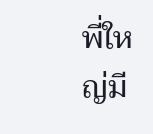พี่ใหญ่มี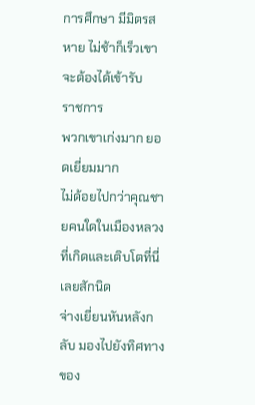การศึกษา มีมิตรสหาย ไม่ช้าก็เร็วเขาจะต้องได้เข้ารับ
ราชการ
พวกเขาเก่งมาก ยอดเยี่ยมมาก
ไม่ด้อยไปกว่าคุณชายคนใดในเมืองหลวงที่เกิดและเติบโตที่นี่
เลยสักนิด
จ่างเยี่ยนหันหลังกลับ มองไปยังทิศทางของ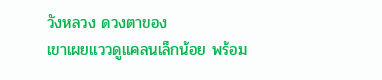วังหลวง ดวงตาของ
เขาเผยแววดูแคลนเล็กน้อย พร้อม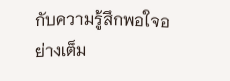กับความรู้สึกพอใจอย่างเต็ม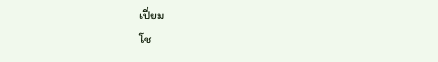เปี่ยม
โช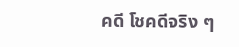คดี โชคดีจริง ๆ